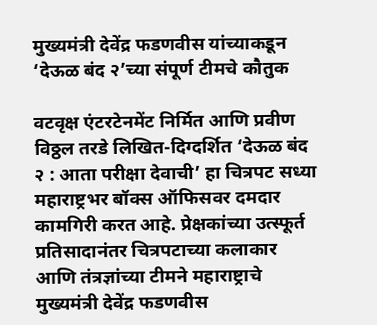मुख्यमंत्री देवेंद्र फडणवीस यांच्याकडून ‘देऊळ बंद २’च्या संपूर्ण टीमचे कौतुक

वटवृक्ष एंटरटेनमेंट निर्मित आणि प्रवीण विठ्ठल तरडे लिखित-दिग्दर्शित ‘देऊळ बंद २ : आता परीक्षा देवाची’ हा चित्रपट सध्या महाराष्ट्रभर बॉक्स ऑफिसवर दमदार कामगिरी करत आहे. प्रेक्षकांच्या उत्स्फूर्त प्रतिसादानंतर चित्रपटाच्या कलाकार आणि तंत्रज्ञांच्या टीमने महाराष्ट्राचे मुख्यमंत्री देवेंद्र फडणवीस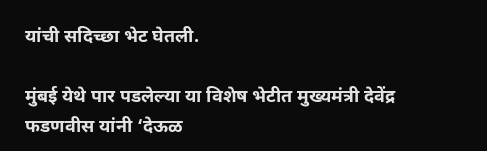यांची सदिच्छा भेट घेतली.

मुंबई येथे पार पडलेल्या या विशेष भेटीत मुख्यमंत्री देवेंद्र फडणवीस यांनी ‘देऊळ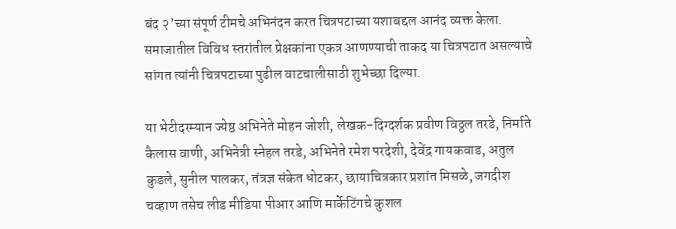बंद २’च्या संपूर्ण टीमचे अभिनंदन करत चित्रपटाच्या यशाबद्दल आनंद व्यक्त केला. समाजातील विविध स्तरांतील प्रेक्षकांना एकत्र आणण्याची ताकद या चित्रपटात असल्याचे सांगत त्यांनी चित्रपटाच्या पुढील वाटचालीसाठी शुभेच्छा दिल्या.

या भेटीदरम्यान ज्येष्ठ अभिनेते मोहन जोशी, लेखक-दिग्दर्शक प्रवीण विठ्ठल तरडे, निर्माते कैलास वाणी, अभिनेत्री स्नेहल तरडे, अभिनेते रमेश परदेशी, देवेंद्र गायकवाड, अतुल कुडले, सुनील पालकर, तंत्रज्ञ संकेत धोटकर, छायाचित्रकार प्रशांत मिसळे, जगदीश चव्हाण तसेच लीड मीडिया पीआर आणि मार्केटिंगचे कुशल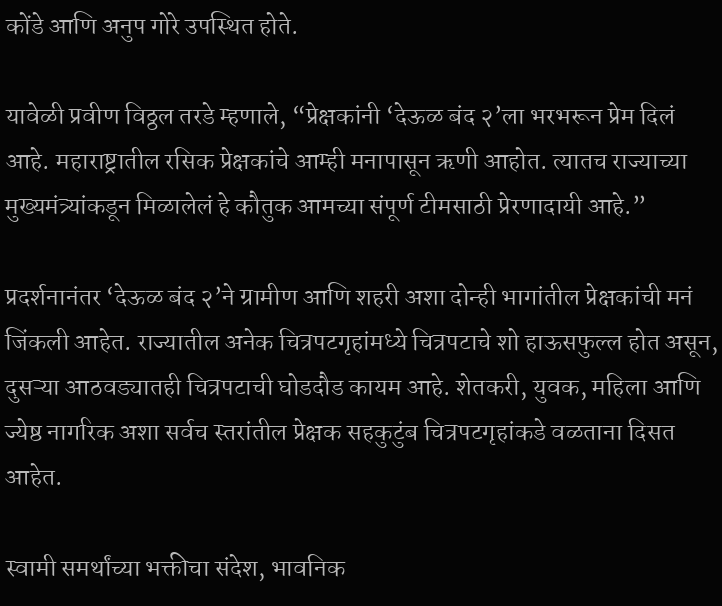कोंडे आणि अनुप गोरे उपस्थित होते.

यावेळी प्रवीण विठ्ठल तरडे म्हणाले, “प्रेक्षकांनी ‘देऊळ बंद २’ला भरभरून प्रेम दिलं आहे. महाराष्ट्रातील रसिक प्रेक्षकांचे आम्ही मनापासून ऋणी आहोत. त्यातच राज्याच्या मुख्यमंत्र्यांकडून मिळालेलं हे कौतुक आमच्या संपूर्ण टीमसाठी प्रेरणादायी आहे.”

प्रदर्शनानंतर ‘देऊळ बंद २’ने ग्रामीण आणि शहरी अशा दोन्ही भागांतील प्रेक्षकांची मनं जिंकली आहेत. राज्यातील अनेक चित्रपटगृहांमध्ये चित्रपटाचे शो हाऊसफुल्ल होत असून, दुसऱ्या आठवड्यातही चित्रपटाची घोडदौड कायम आहे. शेतकरी, युवक, महिला आणि ज्येष्ठ नागरिक अशा सर्वच स्तरांतील प्रेक्षक सहकुटुंब चित्रपटगृहांकडे वळताना दिसत आहेत.

स्वामी समर्थांच्या भक्तीचा संदेश, भावनिक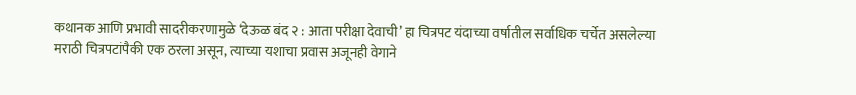कथानक आणि प्रभावी सादरीकरणामुळे ‘देऊळ बंद २ : आता परीक्षा देवाची’ हा चित्रपट यंदाच्या वर्षातील सर्वाधिक चर्चेत असलेल्या मराठी चित्रपटांपैकी एक ठरला असून, त्याच्या यशाचा प्रवास अजूनही वेगाने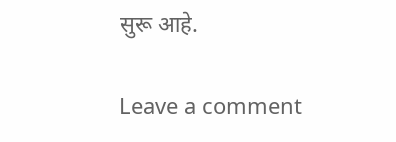सुरू आहे.

Leave a comment